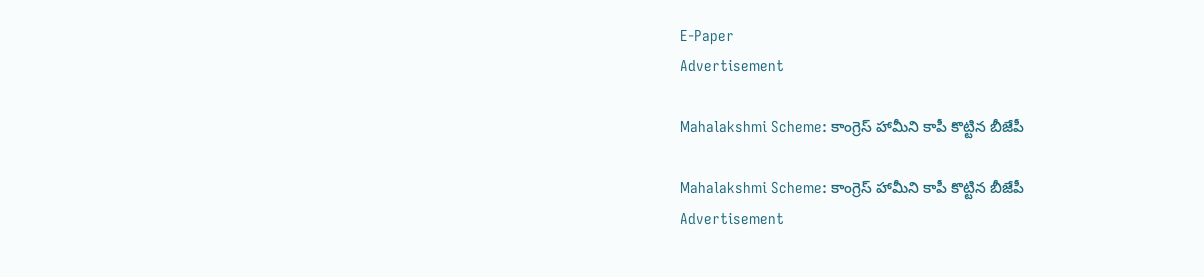E-Paper
Advertisement

Mahalakshmi Scheme: కాంగ్రెస్ హామీని కాపీ కొట్టిన బీజేపీ

Mahalakshmi Scheme: కాంగ్రెస్ హామీని కాపీ కొట్టిన బీజేపీ
Advertisement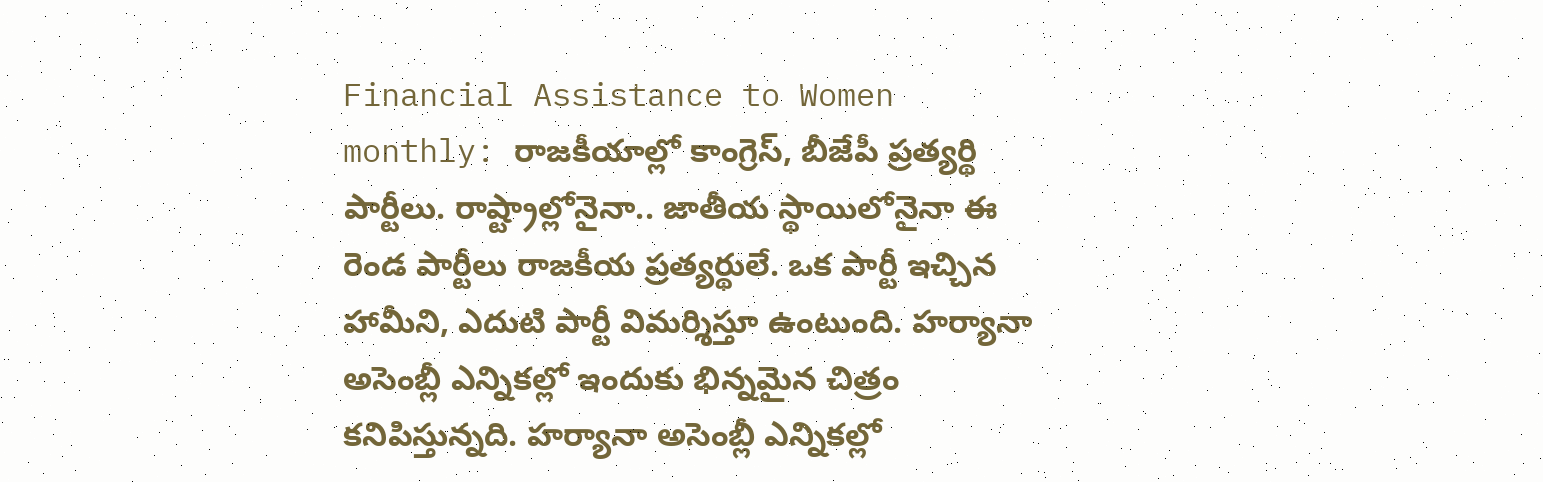Financial Assistance to Women monthly: రాజకీయాల్లో కాంగ్రెస్, బీజేపీ ప్రత్యర్థి పార్టీలు. రాష్ట్రాల్లోనైనా.. జాతీయ స్థాయిలోనైనా ఈ రెండ పార్టీలు రాజకీయ ప్రత్యర్థులే. ఒక పార్టీ ఇచ్చిన హామీని, ఎదుటి పార్టీ విమర్శిస్తూ ఉంటుంది. హర్యానా అసెంబ్లీ ఎన్నికల్లో ఇందుకు భిన్నమైన చిత్రం కనిపిస్తున్నది. హర్యానా అసెంబ్లీ ఎన్నికల్లో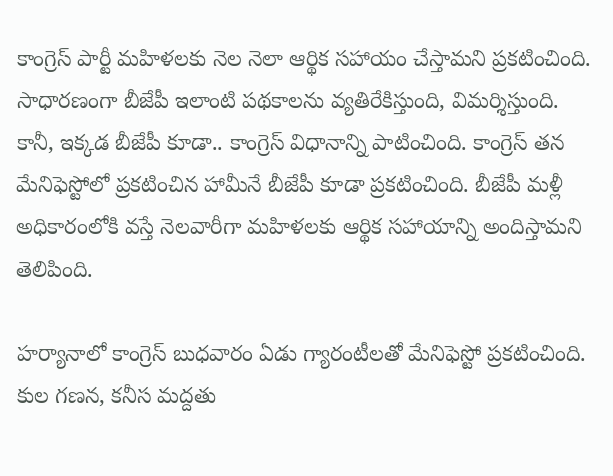కాంగ్రెస్ పార్టీ మహిళలకు నెల నెలా ఆర్థిక సహాయం చేస్తామని ప్రకటించింది. సాధారణంగా బీజేపీ ఇలాంటి పథకాలను వ్యతిరేకిస్తుంది, విమర్శిస్తుంది. కానీ, ఇక్కడ బీజేపీ కూడా.. కాంగ్రెస్ విధానాన్ని పాటించింది. కాంగ్రెస్ తన మేనిఫెస్టోలో ప్రకటించిన హామీనే బీజేపీ కూడా ప్రకటించింది. బీజేపీ మళ్లీ అధికారంలోకి వస్తే నెలవారీగా మహిళలకు ఆర్థిక సహాయాన్ని అందిస్తామని తెలిపింది.

హర్యానాలో కాంగ్రెస్ బుధవారం ఏడు గ్యారంటీలతో మేనిఫెస్టో ప్రకటించింది. కుల గణన, కనీస మద్దతు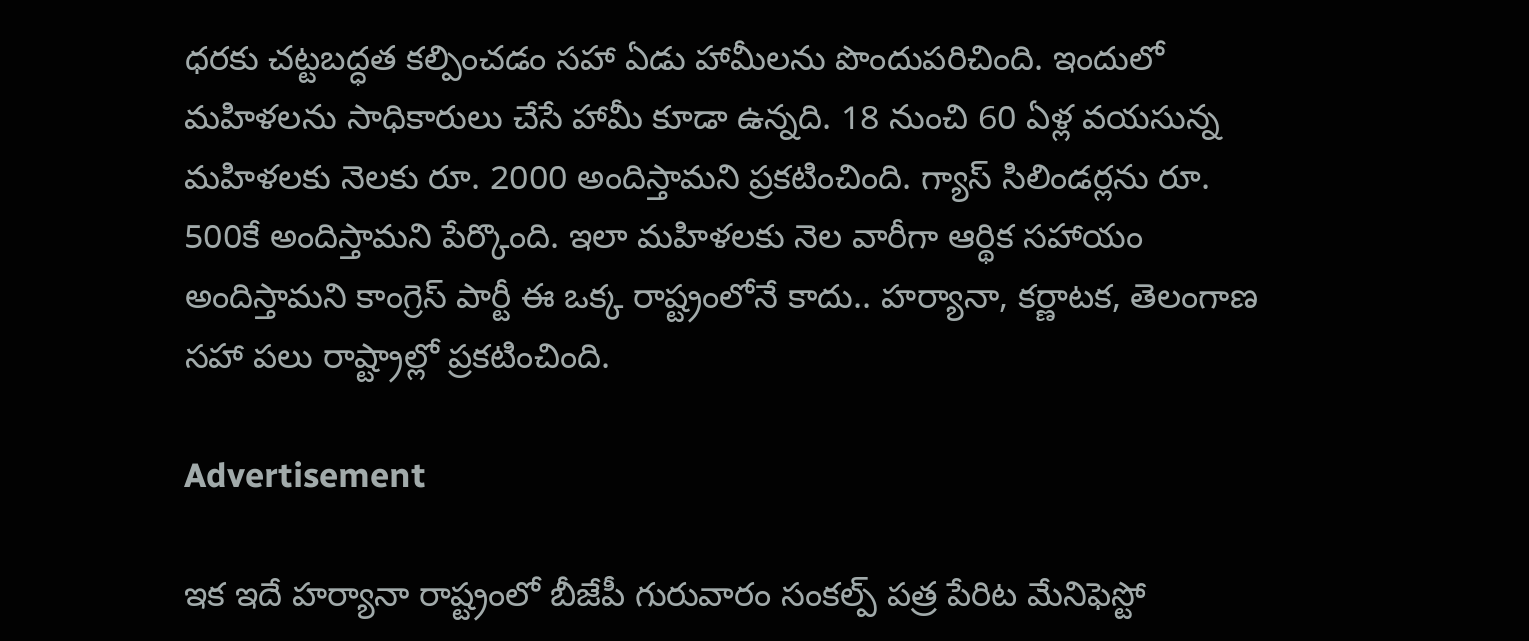ధరకు చట్టబద్ధత కల్పించడం సహా ఏడు హామీలను పొందుపరిచింది. ఇందులో మహిళలను సాధికారులు చేసే హామీ కూడా ఉన్నది. 18 నుంచి 60 ఏళ్ల వయసున్న మహిళలకు నెలకు రూ. 2000 అందిస్తామని ప్రకటించింది. గ్యాస్ సిలిండర్లను రూ. 500కే అందిస్తామని పేర్కొంది. ఇలా మహిళలకు నెల వారీగా ఆర్థిక సహాయం అందిస్తామని కాంగ్రెస్ పార్టీ ఈ ఒక్క రాష్ట్రంలోనే కాదు.. హర్యానా, కర్ణాటక, తెలంగాణ సహా పలు రాష్ట్రాల్లో ప్రకటించింది.

Advertisement

ఇక ఇదే హర్యానా రాష్ట్రంలో బీజేపీ గురువారం సంకల్ప్ పత్ర పేరిట మేనిఫెస్టో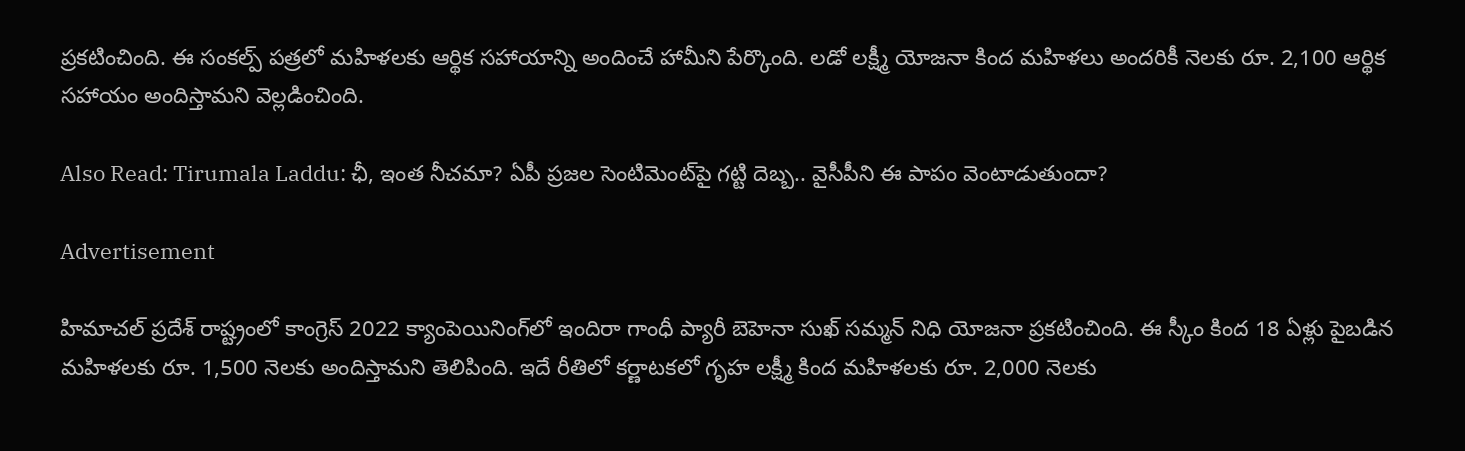ప్రకటించింది. ఈ సంకల్ప్ పత్రలో మహిళలకు ఆర్థిక సహాయాన్ని అందించే హామీని పేర్కొంది. లడో లక్ష్మీ యోజనా కింద మహిళలు అందరికీ నెలకు రూ. 2,100 ఆర్థిక సహాయం అందిస్తామని వెల్లడించింది.

Also Read: Tirumala Laddu: ఛీ, ఇంత నీచమా? ఏపీ ప్రజల సెంటిమెంట్‌పై గట్టి దెబ్బ.. వైసీపీని ఈ పాపం వెంటాడుతుందా?

Advertisement

హిమాచల్ ప్రదేశ్‌ రాష్ట్రంలో కాంగ్రెస్ 2022 క్యాంపెయినింగ్‌లో ఇందిరా గాంధీ ప్యారీ బెహెనా సుఖ్ సమ్మన్ నిధి యోజనా ప్రకటించింది. ఈ స్కీం కింద 18 ఏళ్లు పైబడిన మహిళలకు రూ. 1,500 నెలకు అందిస్తామని తెలిపింది. ఇదే రీతిలో కర్ణాటకలో గృహ లక్ష్మీ కింద మహిళలకు రూ. 2,000 నెలకు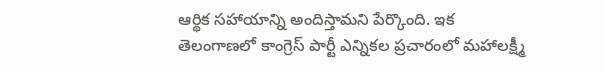ఆర్థిక సహాయాన్ని అందిస్తామని పేర్కొంది. ఇక తెలంగాణలో కాంగ్రెస్ పార్టీ ఎన్నికల ప్రచారంలో మహాలక్ష్మీ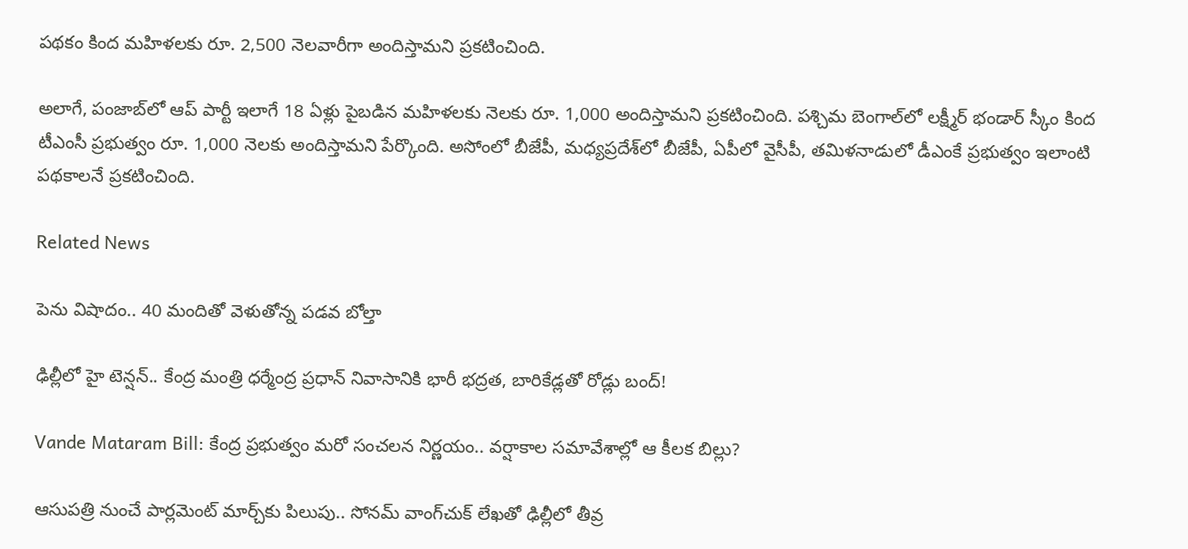పథకం కింద మహిళలకు రూ. 2,500 నెలవారీగా అందిస్తామని ప్రకటించింది.

అలాగే, పంజాబ్‌లో ఆప్ పార్టీ ఇలాగే 18 ఏళ్లు పైబడిన మహిళలకు నెలకు రూ. 1,000 అందిస్తామని ప్రకటించింది. పశ్చిమ బెంగాల్‌లో లక్ష్మీర్ భండార్ స్కీం కింద టీఎంసీ ప్రభుత్వం రూ. 1,000 నెలకు అందిస్తామని పేర్కొంది. అసోంలో బీజేపీ, మధ్యప్రదేశ్‌లో బీజేపీ, ఏపీలో వైసీపీ, తమిళనాడులో డీఎంకే ప్రభుత్వం ఇలాంటి పథకాలనే ప్రకటించింది.

Related News

పెను విషాదం.. 40 మందితో వెళుతోన్న ప‌డ‌వ బోల్తా

ఢిల్లీలో హై టెన్షన్.. కేంద్ర మంత్రి ధర్మేంద్ర ప్రధాన్ నివాసానికి భారీ భద్రత, బారికేడ్లతో రోడ్లు బంద్!

Vande Mataram Bill: కేంద్ర ప్రభుత్వం మరో సంచలన నిర్ణయం.. వర్షాకాల సమావేశాల్లో ఆ కీలక బిల్లు?

ఆసుపత్రి నుంచే పార్లమెంట్ మార్చ్‌కు పిలుపు.. సోనమ్ వాంగ్‌చుక్ లేఖతో ఢిల్లీలో తీవ్ర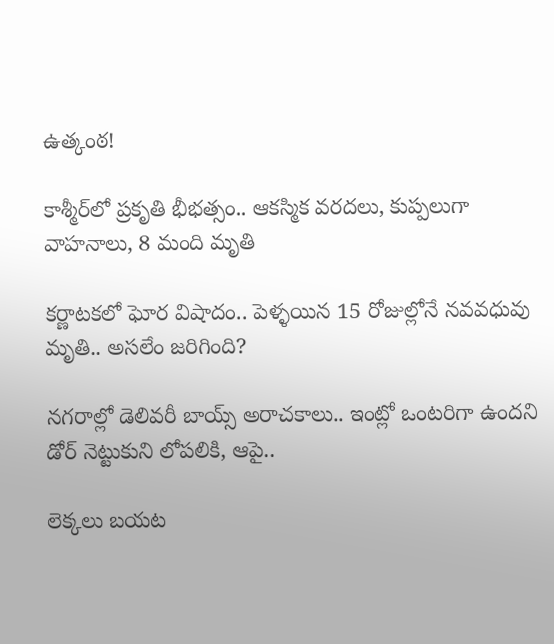ఉత్కంఠ!

కాశ్మీర్‌లో ప్రకృతి భీభత్సం.. ఆకస్మిక వరదలు, కుప్పలుగా వాహనాలు, 8 మంది మృతి

కర్ణాటకలో ఘోర విషాదం.. పెళ్ళయిన 15 రోజుల్లోనే నవవధువు మృతి.. అసలేం జరిగింది?

నగరాల్లో డెలివరీ బాయ్స్ అరాచకాలు.. ఇంట్లో ఒంటరిగా ఉందని డోర్ నెట్టుకుని లోపలికి, ఆపై..

లెక్కలు బయట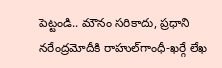పెట్టండి.. మౌనం సరికాదు, ప్రధాని నరేంద్రమోదీకి రాహుల్‌‌గాంధీ-ఖర్గే లేఖ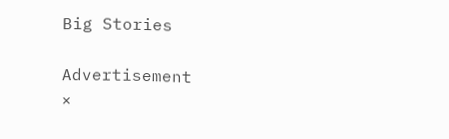Big Stories

Advertisement
×